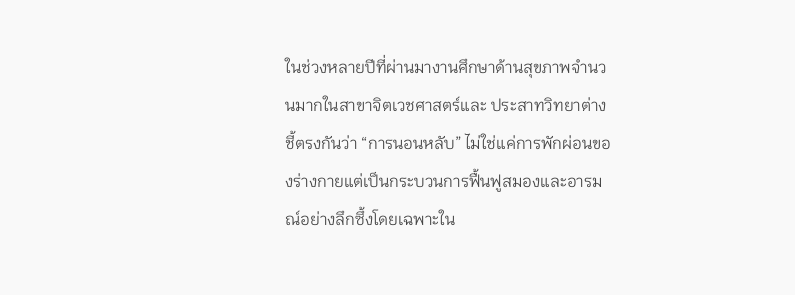ในช่วงหลายปีที่ผ่านมางานศึกษาด้านสุขภาพจำนวนมากในสาขาจิตเวชศาสตร์และ ประสาทวิทยาต่างชี้ตรงกันว่า “การนอนหลับ” ไม่ใช่แค่การพักผ่อนของร่างกายแต่เป็นกระบวนการฟื้นฟูสมองและอารมณ์อย่างลึกซึ้งโดยเฉพาะใน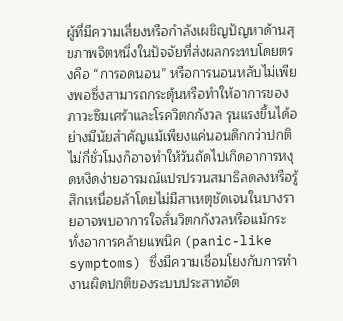ผู้ที่มีความเสี่ยงหรือกำลังเผชิญปัญหาด้านสุขภาพจิตหนึ่งในปัจจัยที่ส่งผลกระทบโดยตรงคือ “การอดนอน” หรือการนอนหลับไม่เพียงพอซึ่งสามารถกระตุ้นหรือทำให้อาการของภาวะซึมเศร้าและโรควิตกกังวล รุนแรงขึ้นได้อย่างมีนัยสำคัญแม้เพียงแค่นอนดึกกว่าปกติไม่กี่ชั่วโมงก็อาจทำให้วันถัดไปเกิดอาการหงุดหงิดง่ายอารมณ์แปรปรวนสมาธิลดลงหรือรู้สึกเหนื่อยล้าโดยไม่มีสาเหตุชัดเจนในบางรายอาจพบอาการใจสั่นวิตกกังวลหรือแม้กระทั่งอาการคล้ายแพนิค (panic-like symptoms) ซึ่งมีความเชื่อมโยงกับการทำงานผิดปกติของระบบประสาทอัต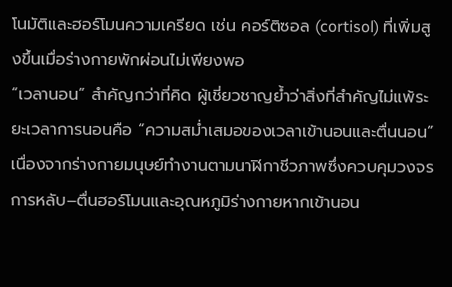โนมัติและฮอร์โมนความเครียด เช่น คอร์ติซอล (cortisol) ที่เพิ่มสูงขึ้นเมื่อร่างกายพักผ่อนไม่เพียงพอ
“เวลานอน” สำคัญกว่าที่คิด ผู้เชี่ยวชาญย้ำว่าสิ่งที่สำคัญไม่แพ้ระยะเวลาการนอนคือ “ความสม่ำเสมอของเวลาเข้านอนและตื่นนอน” เนื่องจากร่างกายมนุษย์ทำงานตามนาฬิกาชีวภาพซึ่งควบคุมวงจรการหลับ–ตื่นฮอร์โมนและอุณหภูมิร่างกายหากเข้านอน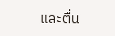และตื่น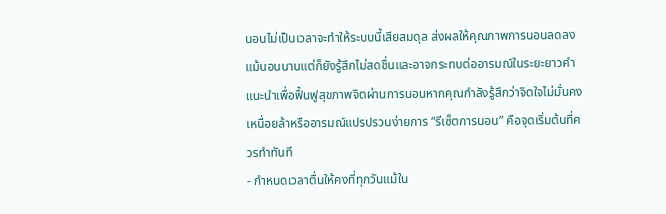นอนไม่เป็นเวลาจะทำให้ระบบนี้เสียสมดุล ส่งผลให้คุณภาพการนอนลดลงแม้นอนนานแต่ก็ยังรู้สึกไม่สดชื่นและอาจกระทบต่ออารมณ์ในระยะยาวคำแนะนำเพื่อฟื้นฟูสุขภาพจิตผ่านการนอนหากคุณกำลังรู้สึกว่าจิตใจไม่มั่นคงเหนื่อยล้าหรืออารมณ์แปรปรวนง่ายการ “รีเซ็ตการนอน” คือจุดเริ่มต้นที่ควรทำทันที
- กำหนดเวลาตื่นให้คงที่ทุกวันแม้ใน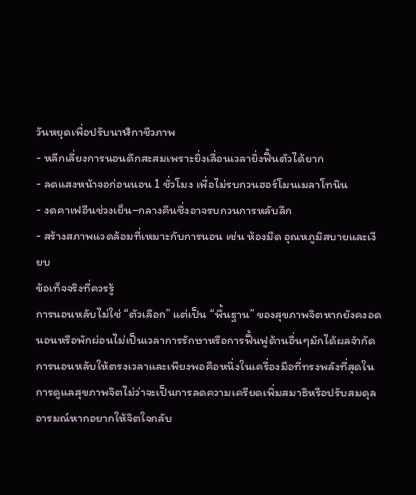วันหยุดเพื่อปรับนาฬิกาชีวภาพ
- หลีกเลี่ยงการนอนดึกสะสมเพราะยิ่งเลื่อนเวลายิ่งฟื้นตัวได้ยาก
- ลดแสงหน้าจอก่อนนอน 1 ชั่วโมง เพื่อไม่รบกวนฮอร์โมนเมลาโทนิน
- งดคาเฟอีนช่วงเย็น–กลางคืนซึ่งอาจรบกวนการหลับลึก
- สร้างสภาพแวดล้อมที่เหมาะกับการนอน เช่น ห้องมืด อุณหภูมิสบายและเงียบ
ข้อเท็จจริงที่ควรรู้
การนอนหลับไม่ใช่ “ตัวเลือก” แต่เป็น “พื้นฐาน” ของสุขภาพจิตหากยังคงอดนอนหรือพักผ่อนไม่เป็นเวลาการรักษาหรือการฟื้นฟูด้านอื่นๆมักได้ผลจำกัดการนอนหลับให้ตรงเวลาและเพียงพอคือหนึ่งในเครื่องมือที่ทรงพลังที่สุดในการดูแลสุขภาพจิตไม่ว่าจะเป็นการลดความเครียดเพิ่มสมาธิหรือปรับสมดุลอารมณ์หากอยากให้จิตใจกลับ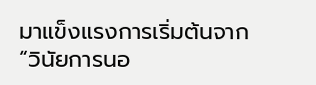มาแข็งแรงการเริ่มต้นจาก “วินัยการนอ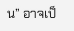น” อาจเป็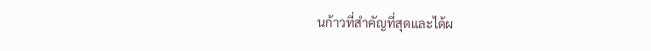นก้าวที่สำคัญที่สุดและได้ผ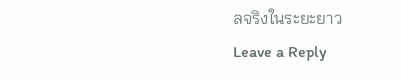ลจริงในระยะยาว
Leave a Reply